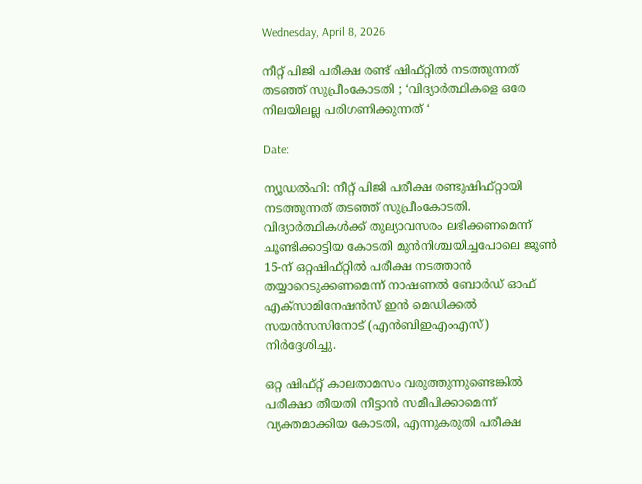Wednesday, April 8, 2026

നീറ്റ് പിജി പരീക്ഷ രണ്ട് ഷിഫ്റ്റിൽ നടത്തുന്നത് തടഞ്ഞ് സുപ്രീംകോടതി ; ‘വിദ്യാര്‍ത്ഥികളെ ഒരേ നിലയിലല്ല പരിഗണിക്കുന്നത് ‘

Date:

ന്യൂഡൽഹി: നീറ്റ് പിജി പരീക്ഷ രണ്ടുഷിഫ്റ്റായി നടത്തുന്നത്‌ തടഞ്ഞ് സുപ്രീംകോടതി. വിദ്യാർത്ഥികൾക്ക് തുല്യാവസരം ലഭിക്കണമെന്ന് ചൂണ്ടിക്കാട്ടിയ കോടതി മുൻനിശ്ചയിച്ചപോലെ ജൂൺ 15-ന് ഒറ്റഷിഫ്റ്റിൽ പരീക്ഷ നടത്താൻ തയ്യാറെടുക്കണമെന്ന് നാഷണൽ ബോർഡ് ഓഫ് എക്സാമിനേഷൻസ് ഇൻ മെഡിക്കൽ സയൻസസിനോട് (എൻബിഇഎംഎസ്) നിർദ്ദേശിച്ചു.

ഒറ്റ ഷിഫ്റ്റ് കാലതാമസം വരുത്തുന്നുണ്ടെങ്കിൽ പരീക്ഷാ തീയതി നീട്ടാൻ സമീപിക്കാമെന്ന് വ്യക്തമാക്കിയ കോടതി, എന്നുകരുതി പരീക്ഷ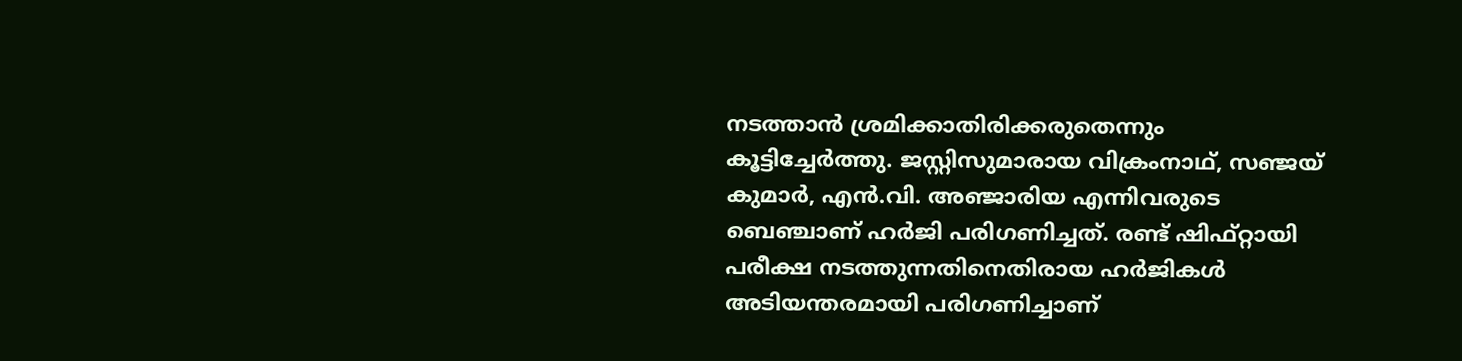നടത്താൻ ശ്രമിക്കാതിരിക്കരുതെന്നും കൂട്ടിച്ചേർത്തു. ജസ്റ്റിസുമാരായ വിക്രംനാഥ്, സഞ്ജയ് കുമാർ, എൻ.വി. അഞ്ജാരിയ എന്നിവരുടെ ബെഞ്ചാണ് ഹർജി പരിഗണിച്ചത്. രണ്ട് ഷിഫ്റ്റായി പരീക്ഷ നടത്തുന്നതിനെതിരായ ഹർജികൾ അടിയന്തരമായി പരിഗണിച്ചാണ്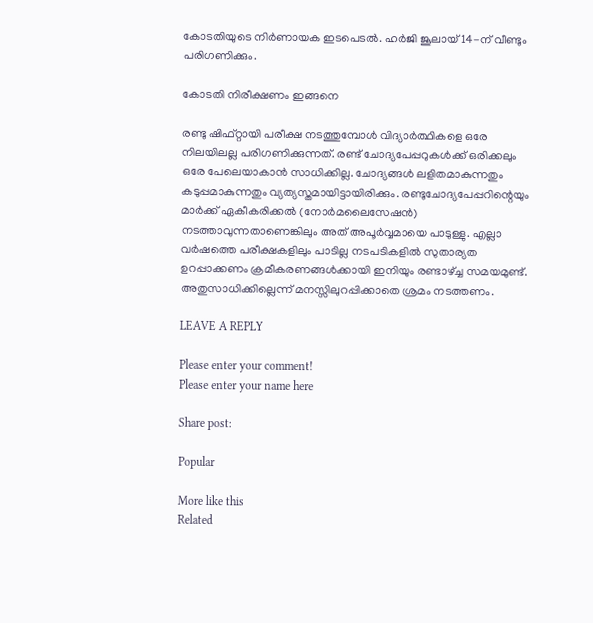കോടതിയുടെ നിർണായക ഇടപെടൽ. ഹർജി ജൂലായ് 14-ന് വീണ്ടും പരിഗണിക്കും.

കോടതി നിരീക്ഷണം ഇങ്ങനെ

രണ്ടു ഷിഫ്റ്റായി പരീക്ഷ നടത്തുമ്പോള്‍ വിദ്യാര്‍ത്ഥികളെ ഒരേ നിലയിലല്ല പരിഗണിക്കുന്നത്. രണ്ട് ചോദ്യപേപ്പറുകള്‍ക്ക് ഒരിക്കലും ഒരേ പേലെയാകാന്‍ സാധിക്കില്ല. ചോദ്യങ്ങള്‍ ലളിതമാകുന്നതും കടുപ്പമാകുന്നതും വ്യത്യസ്തമായിട്ടായിരിക്കും. രണ്ടുചോദ്യപേപ്പറിന്റെയും മാര്‍ക്ക് ഏകീകരിക്കല്‍ (നോര്‍മലൈസേഷന്‍) നടത്താവുന്നതാണെങ്കിലും അത് അപൂര്‍വ്വമായെ പാടുള്ളു. എല്ലാ വര്‍ഷത്തെ പരീക്ഷകളിലും പാടില്ല നടപടികളില്‍ സുതാര്യത ഉറപ്പാക്കണം ക്രമീകരണങ്ങള്‍ക്കായി ഇനിയും രണ്ടാഴ്ച്ച സമയമുണ്ട്. അതുസാധിക്കില്ലെന്ന് മനസ്സിലുറപ്പിക്കാതെ ശ്രമം നടത്തണം.

LEAVE A REPLY

Please enter your comment!
Please enter your name here

Share post:

Popular

More like this
Related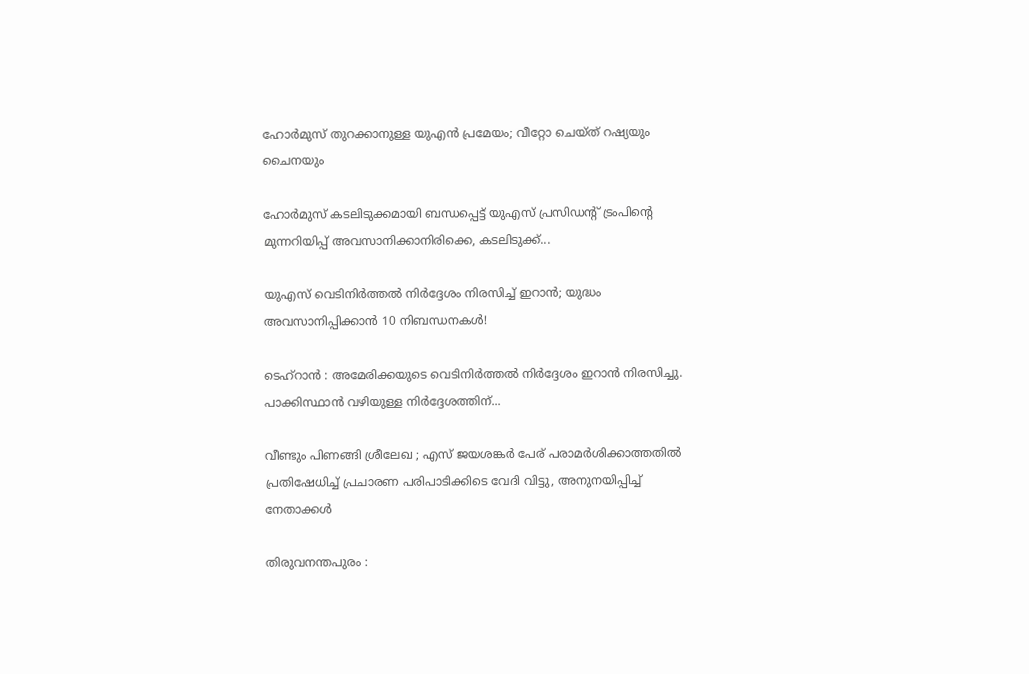ഹോർമുസ് തുറക്കാനുള്ള യുഎൻ പ്രമേയം; വീറ്റോ ചെയ്ത് റഷ്യയും ചൈനയും

ഹോർമുസ് കടലിടുക്കമായി ബന്ധപ്പെട്ട് യുഎസ് പ്രസിഡന്റ് ട്രംപിന്റെ മുന്നറിയിപ്പ് അവസാനിക്കാനിരിക്കെ, കടലിടുക്ക്...

യുഎസ് വെടിനിർത്തൽ നിർദ്ദേശം നിരസിച്ച് ഇറാൻ; യുദ്ധം അവസാനിപ്പിക്കാൻ 10 നിബന്ധനകൾ!

ടെഹ്റാൻ : അമേരിക്കയുടെ വെടിനിർത്തൽ നിർദ്ദേശം ഇറാൻ നിരസിച്ചു. പാക്കിസ്ഥാൻ വഴിയുള്ള നിർദ്ദേശത്തിന്...

വീണ്ടും പിണങ്ങി ശ്രീലേഖ ; എസ് ജയശങ്കർ പേര് പരാമർശിക്കാത്തതിൽ പ്രതിഷേധിച്ച് പ്രചാരണ പരിപാടിക്കിടെ വേദി വിട്ടു, അനുനയിപ്പിച്ച് നേതാക്കൾ

തിരുവനന്തപുരം :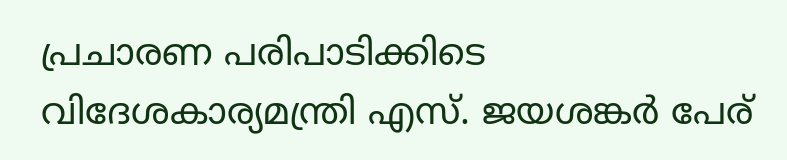പ്രചാരണ പരിപാടിക്കിടെ വിദേശകാര്യമന്ത്രി എസ്. ജയശങ്കർ പേര്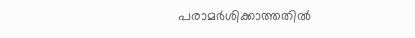പരാമർശിക്കാത്തതിൽ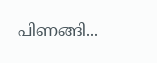പിണങ്ങി...